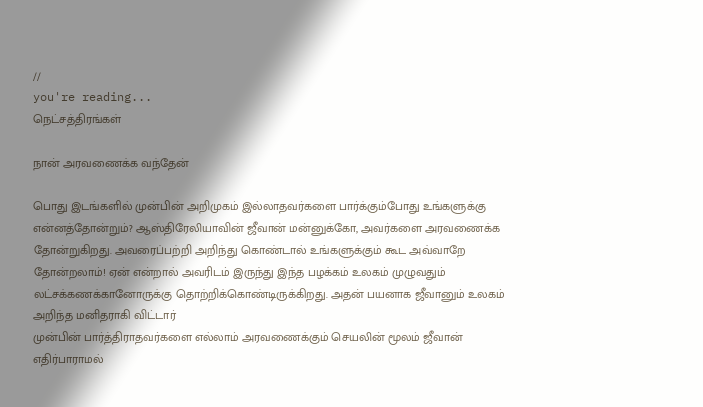//
you're reading...
நெட்சத்திரங்கள்

நான் அரவணைக்க வந்தேன்

பொது இடங்களில் முன்பின் அறிமுகம் இல்லாதவர்களை பார்க்கும்போது உங்களுக்கு என்னத்தோன்றும்? ஆஸ்திரேலியாவின் ஜீவான் மன்னுக்கோ, அவர்களை அரவணைக்க தோன்றுகிறது. அவரைப்பற்றி அறிந்து கொண்டால் உங்களுக்கும் கூட அவ்வாறே தோன்றலாம்! ஏன் என்றால் அவரிடம் இருந்து இந்த பழக்கம் உலகம் முழுவதும் லட்சக்கணக்கானோருக்கு தொற்றிக்கொண்டிருக்கிறது. அதன் பயனாக ஜீவானும் உலகம் அறிந்த மனிதராகி விட்டார்
முன்பின் பார்த்திராதவர்களை எல்லாம் அரவணைக்கும் செயலின் மூலம் ஜீவான் எதிர்பாராமல்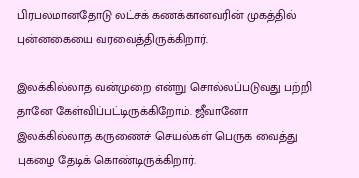பிரபலமானதோடு லட்சக் கணக்கானவரின் முகத்தில் புன்னகையை வரவைத்திருக்கிறார்.

இலக்கில்லாத வன்முறை என்று சொல்லப்படுவது பற்றி தானே கேள்விப்பட்டிருக்கிறோம். ஜீவானோ இலக்கில்லாத கருணைச் செயல்கள் பெருக வைத்து புகழை தேடிக் கொண்டிருக்கிறார்.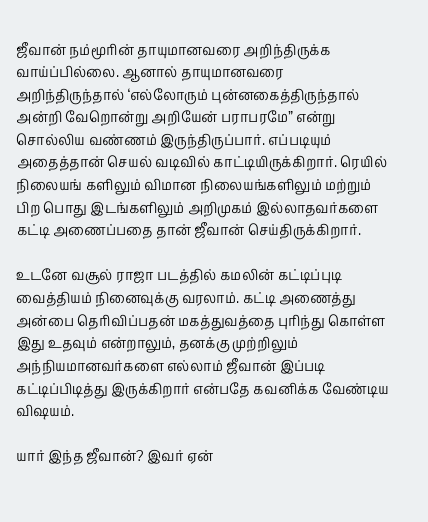ஜீவான் நம்மூரின் தாயுமானவரை அறிந்திருக்க வாய்ப்பில்லை. ஆனால் தாயுமானவரை அறிந்திருந்தால் ‘எல்லோரும் புன்னகைத்திருந்தால் அன்றி வேறொன்று அறியேன் பராபரமே” என்று சொல்லிய வண்ணம் இருந்திருப்பார். எப்படியும் அதைத்தான் செயல் வடிவில் காட்டியிருக்கிறார். ரெயில் நிலையங் களிலும் விமான நிலையங்களிலும் மற்றும் பிற பொது இடங்களிலும் அறிமுகம் இல்லாதவர்களை கட்டி அணைப்பதை தான் ஜீவான் செய்திருக்கிறார்.

உடனே வசூல் ராஜா படத்தில் கமலின் கட்டிப்புடி வைத்தியம் நினைவுக்கு வரலாம். கட்டி அணைத்து அன்பை தெரிவிப்பதன் மகத்துவத்தை புரிந்து கொள்ள இது உதவும் என்றாலும், தனக்கு முற்றிலும் அந்நியமானவர்களை எல்லாம் ஜீவான் இப்படி கட்டிப்பிடித்து இருக்கிறார் என்பதே கவனிக்க வேண்டிய விஷயம்.

யார் இந்த ஜீவான்? இவர் ஏன்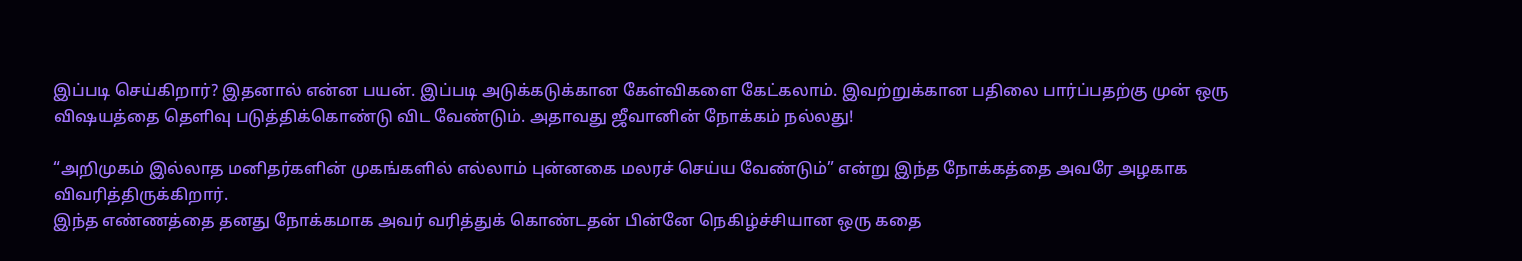இப்படி செய்கிறார்? இதனால் என்ன பயன். இப்படி அடுக்கடுக்கான கேள்விகளை கேட்கலாம். இவற்றுக்கான பதிலை பார்ப்பதற்கு முன் ஒரு விஷயத்தை தெளிவு படுத்திக்கொண்டு விட வேண்டும். அதாவது ஜீவானின் நோக்கம் நல்லது!

“அறிமுகம் இல்லாத மனிதர்களின் முகங்களில் எல்லாம் புன்னகை மலரச் செய்ய வேண்டும்” என்று இந்த நோக்கத்தை அவரே அழகாக விவரித்திருக்கிறார்.
இந்த எண்ணத்தை தனது நோக்கமாக அவர் வரித்துக் கொண்டதன் பின்னே நெகிழ்ச்சியான ஒரு கதை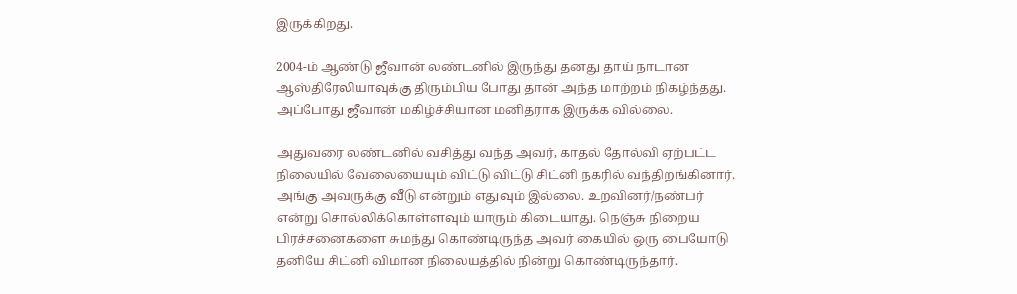இருக்கிறது.

2004-ம் ஆண்டு ஜீவான் லண்டனில் இருந்து தனது தாய் நாடான ஆஸ்திரேலியாவுக்கு திரும்பிய போது தான் அந்த மாற்றம் நிகழ்ந்தது. அப்போது ஜீவான் மகிழ்ச்சியான மனிதராக இருக்க வில்லை.

அதுவரை லண்டனில் வசித்து வந்த அவர், காதல் தோல்வி ஏற்பட்ட நிலையில் வேலையையும் விட்டு விட்டு சிட்னி நகரில் வந்திறங்கினார். அங்கு அவருக்கு வீடு என்றும் எதுவும் இல்லை. உறவினர்/நண்பர் என்று சொல்லிக்கொள்ளவும் யாரும் கிடையாது. நெஞ்சு நிறைய பிரச்சனைகளை சுமந்து கொண்டிருந்த அவர் கையில் ஒரு பையோடு தனியே சிட்னி விமான நிலையத்தில் நின்று கொண்டிருந்தார்.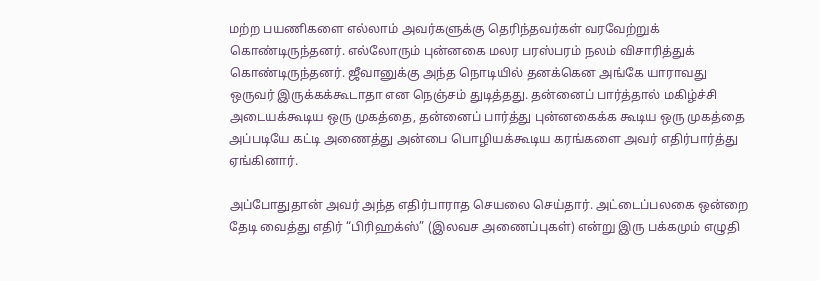மற்ற பயணிகளை எல்லாம் அவர்களுக்கு தெரிந்தவர்கள் வரவேற்றுக் கொண்டிருந்தனர். எல்லோரும் புன்னகை மலர பரஸ்பரம் நலம் விசாரித்துக் கொண்டிருந்தனர். ஜீவானுக்கு அந்த நொடியில் தனக்கென அங்கே யாராவது ஒருவர் இருக்கக்கூடாதா என நெஞ்சம் துடித்தது. தன்னைப் பார்த்தால் மகிழ்ச்சி அடையக்கூடிய ஒரு முகத்தை, தன்னைப் பார்த்து புன்னகைக்க கூடிய ஒரு முகத்தை அப்படியே கட்டி அணைத்து அன்பை பொழியக்கூடிய கரங்களை அவர் எதிர்பார்த்து ஏங்கினார்.

அப்போதுதான் அவர் அந்த எதிர்பாராத செயலை செய்தார். அட்டைப்பலகை ஒன்றை தேடி வைத்து எதிர் “பிரிஹக்ஸ்” (இலவச அணைப்புகள்) என்று இரு பக்கமும் எழுதி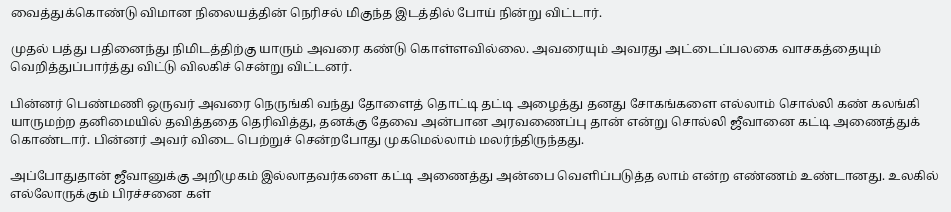வைத்துக்கொண்டு விமான நிலையத்தின் நெரிசல் மிகுந்த இடத்தில் போய் நின்று விட்டார்.

முதல் பத்து பதினைந்து நிமிடத்திற்கு யாரும் அவரை கண்டு கொள்ளவில்லை. அவரையும் அவரது அட்டைப்பலகை வாசகத்தையும் வெறித்துப்பார்த்து விட்டு விலகிச் சென்று விட்டனர்.

பின்னர் பெண்மணி ஒருவர் அவரை நெருங்கி வந்து தோளைத் தொட்டி தட்டி அழைத்து தனது சோகங்களை எல்லாம் சொல்லி கண் கலங்கி யாருமற்ற தனிமையில் தவித்ததை தெரிவித்து, தனக்கு தேவை அன்பான அரவணைப்பு தான் என்று சொல்லி ஜீவானை கட்டி அணைத்துக் கொண்டார். பின்னர் அவர் விடை பெற்றுச் சென்றபோது முகமெல்லாம் மலர்ந்திருந்தது.

அப்போதுதான் ஜீவானுக்கு அறிமுகம் இல்லாதவர்களை கட்டி அணைத்து அன்பை வெளிப்படுத்த லாம் என்ற எண்ணம் உண்டானது. உலகில் எல்லோருக்கும் பிரச்சனை கள்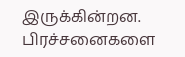இருக்கின்றன. பிரச்சனைகளை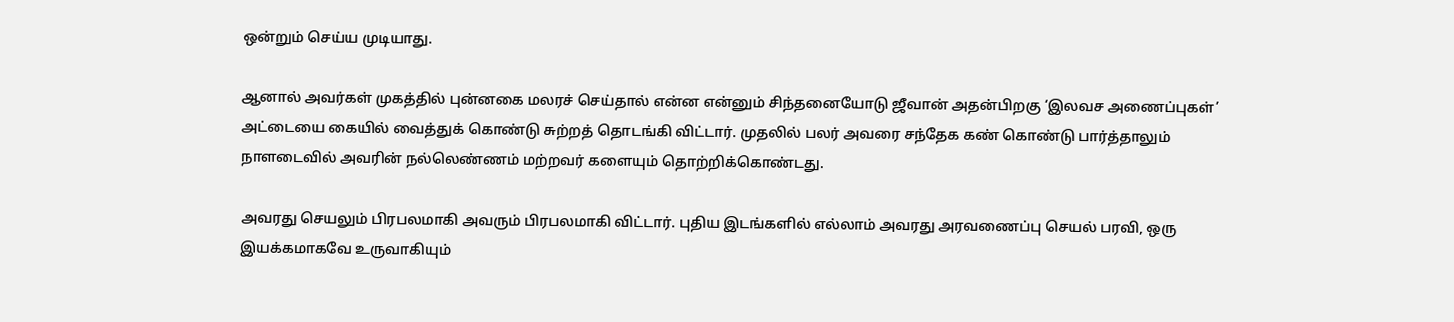ஒன்றும் செய்ய முடியாது.

ஆனால் அவர்கள் முகத்தில் புன்னகை மலரச் செய்தால் என்ன என்னும் சிந்தனையோடு ஜீவான் அதன்பிறகு ‘இலவச அணைப்புகள்’ அட்டையை கையில் வைத்துக் கொண்டு சுற்றத் தொடங்கி விட்டார். முதலில் பலர் அவரை சந்தேக கண் கொண்டு பார்த்தாலும் நாளடைவில் அவரின் நல்லெண்ணம் மற்றவர் களையும் தொற்றிக்கொண்டது.

அவரது செயலும் பிரபலமாகி அவரும் பிரபலமாகி விட்டார். புதிய இடங்களில் எல்லாம் அவரது அரவணைப்பு செயல் பரவி, ஒரு இயக்கமாகவே உருவாகியும்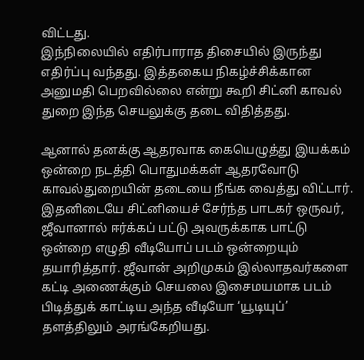விட்டது.
இந்நிலையில் எதிர்பாராத திசையில் இருந்து எதிர்ப்பு வந்தது. இத்தகைய நிகழ்ச்சிக்கான அனுமதி பெறவில்லை என்று கூறி சிட்னி காவல் துறை இந்த செயலுக்கு தடை விதித்தது.

ஆனால் தனக்கு ஆதரவாக கையெழுத்து இயக்கம் ஒன்றை நடத்தி பொதுமக்கள் ஆதரவோடு காவல்துறையின் தடையை நீங்க வைத்து விட்டார். இதனிடையே சிட்னியைச் சேர்ந்த பாடகர் ஒருவர், ஜீவானால் ஈர்க்கப் பட்டு அவருக்காக பாட்டு ஒன்றை எழுதி வீடியோப் படம் ஒன்றையும் தயாரித்தார். ஜீவான் அறிமுகம் இல்லாதவர்களை கட்டி அணைக்கும் செயலை இசைமயமாக படம் பிடித்துக் காட்டிய அந்த வீடியோ ‘யூடியுப்’ தளத்திலும் அரங்கேறியது.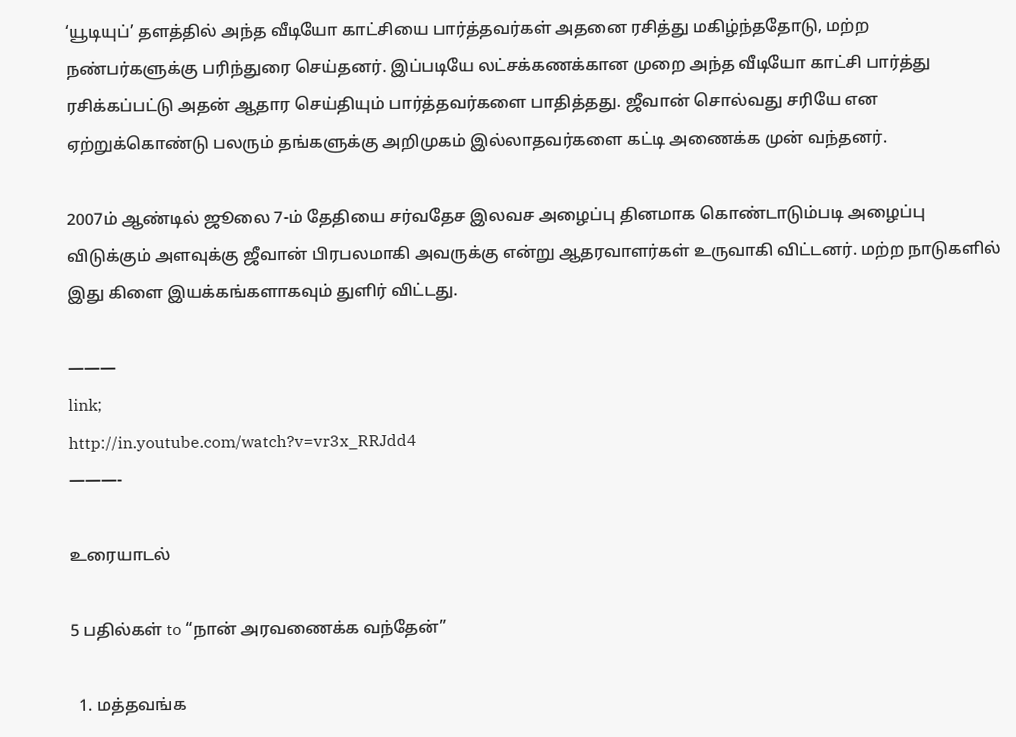‘யூடியுப்’ தளத்தில் அந்த வீடியோ காட்சியை பார்த்தவர்கள் அதனை ரசித்து மகிழ்ந்ததோடு, மற்ற நண்பர்களுக்கு பரிந்துரை செய்தனர். இப்படியே லட்சக்கணக்கான முறை அந்த வீடியோ காட்சி பார்த்து ரசிக்கப்பட்டு அதன் ஆதார செய்தியும் பார்த்தவர்களை பாதித்தது. ஜீவான் சொல்வது சரியே என ஏற்றுக்கொண்டு பலரும் தங்களுக்கு அறிமுகம் இல்லாதவர்களை கட்டி அணைக்க முன் வந்தனர்.

2007ம் ஆண்டில் ஜூலை 7-ம் தேதியை சர்வதேச இலவச அழைப்பு தினமாக கொண்டாடும்படி அழைப்பு விடுக்கும் அளவுக்கு ஜீவான் பிரபலமாகி அவருக்கு என்று ஆதரவாளர்கள் உருவாகி விட்டனர். மற்ற நாடுகளில் இது கிளை இயக்கங்களாகவும் துளிர் விட்டது.

———
link;
http://in.youtube.com/watch?v=vr3x_RRJdd4
———-

உரையாடல்

5 பதில்கள் to “நான் அரவணைக்க வந்தேன்”

  1. மத்தவங்க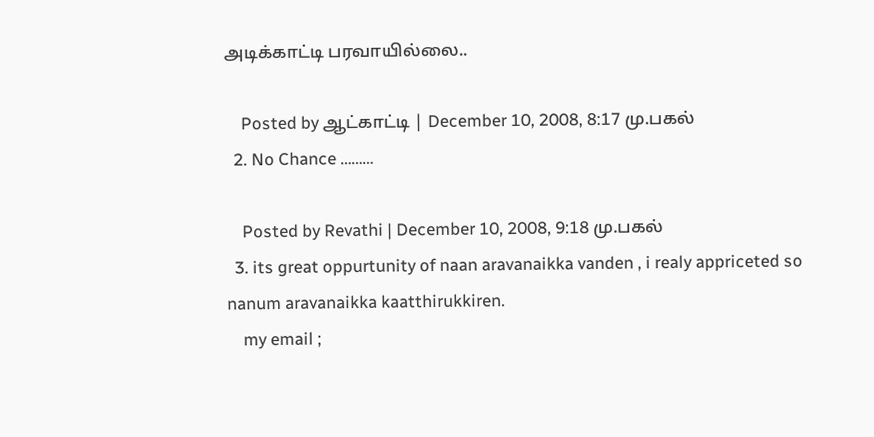அடிக்காட்டி பரவாயில்லை..

    Posted by ஆட்காட்டி | December 10, 2008, 8:17 மு.பகல்
  2. No Chance ………

    Posted by Revathi | December 10, 2008, 9:18 மு.பகல்
  3. its great oppurtunity of naan aravanaikka vanden , i realy appriceted so nanum aravanaikka kaatthirukkiren.
    my email ;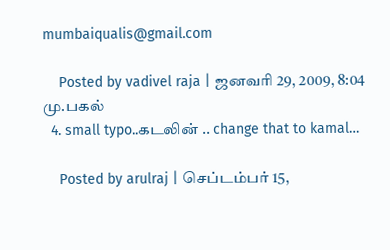mumbaiqualis@gmail.com

    Posted by vadivel raja | ஜனவரி 29, 2009, 8:04 மு.பகல்
  4. small typo..கடலின் .. change that to kamal…

    Posted by arulraj | செப்டம்பர் 15,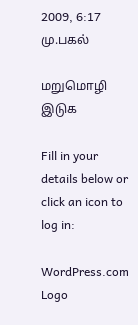2009, 6:17 மு.பகல்

மறுமொழி இடுக

Fill in your details below or click an icon to log in:

WordPress.com Logo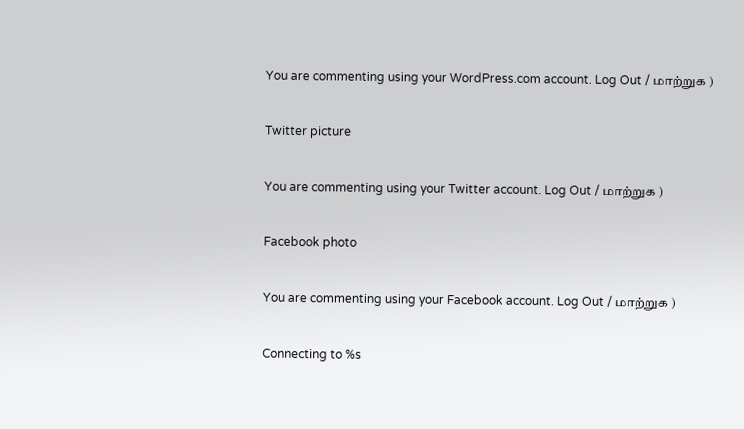You are commenting using your WordPress.com account. Log Out / மாற்றுக )

Twitter picture

You are commenting using your Twitter account. Log Out / மாற்றுக )

Facebook photo

You are commenting using your Facebook account. Log Out / மாற்றுக )

Connecting to %s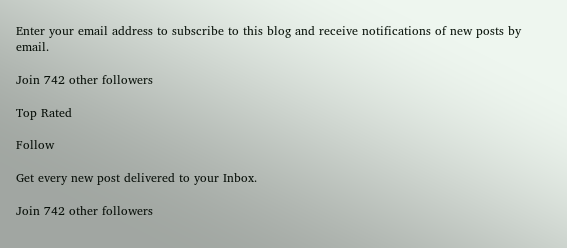Enter your email address to subscribe to this blog and receive notifications of new posts by email.

Join 742 other followers

Top Rated

Follow

Get every new post delivered to your Inbox.

Join 742 other followers